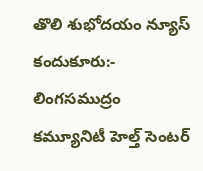తొలి శుభోదయం న్యూస్ కందుకూరు:-
లింగసముద్రం కమ్యూనిటీ హెల్త్ సెంటర్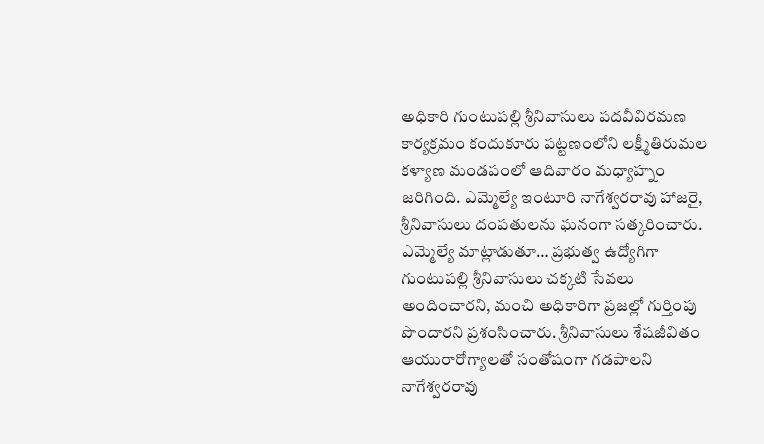అధికారి గుంటుపల్లి శ్రీనివాసులు పదవీవిరమణ కార్యక్రమం కందుకూరు పట్టణంలోని లక్ష్మీతిరుమల కళ్యాణ మండపంలో ఆదివారం మధ్యాహ్నం జరిగింది. ఎమ్మెల్యే ఇంటూరి నాగేశ్వరరావు హాజరై, శ్రీనివాసులు దంపతులను ఘనంగా సత్కరించారు. ఎమ్మెల్యే మాట్లాడుతూ… ప్రభుత్వ ఉద్యోగిగా గుంటుపల్లి శ్రీనివాసులు చక్కటి సేవలు అందించారని, మంచి అధికారిగా ప్రజల్లో గుర్తింపు పొందారని ప్రశంసించారు. శ్రీనివాసులు శేషజీవితం ఆయురారోగ్యాలతో సంతోషంగా గడపాలని నాగేశ్వరరావు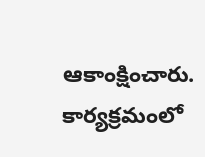ఆకాంక్షించారు. కార్యక్రమంలో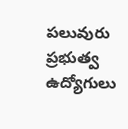పలువురు ప్రభుత్వ ఉద్యోగులు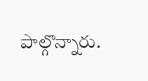పాల్గొన్నారు.